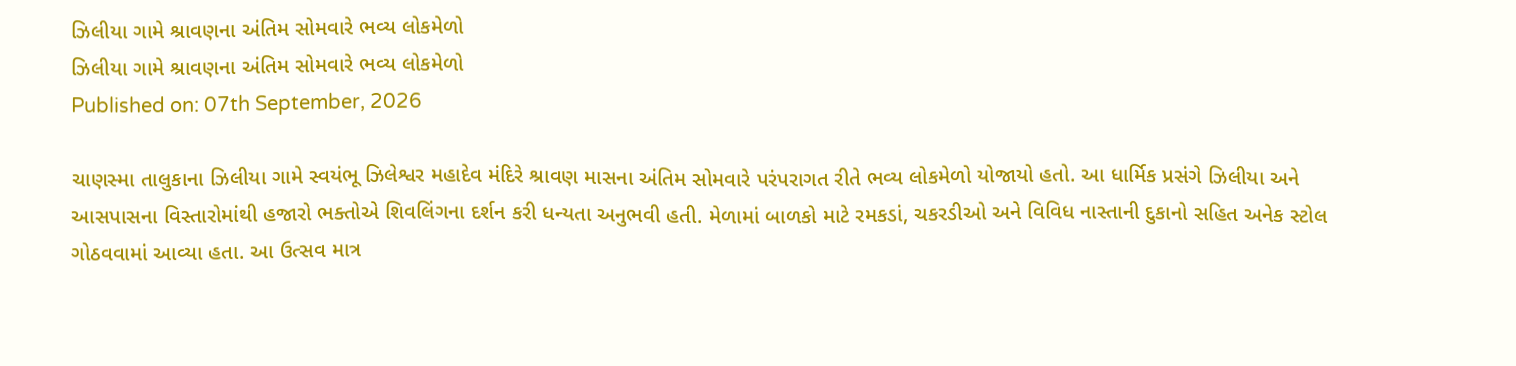ઝિલીયા ગામે શ્રાવણના અંતિમ સોમવારે ભવ્ય લોકમેળો
ઝિલીયા ગામે શ્રાવણના અંતિમ સોમવારે ભવ્ય લોકમેળો
Published on: 07th September, 2026

ચાણસ્મા તાલુકાના ઝિલીયા ગામે સ્વયંભૂ ઝિલેશ્વર મહાદેવ મંદિરે શ્રાવણ માસના અંતિમ સોમવારે પરંપરાગત રીતે ભવ્ય લોકમેળો યોજાયો હતો. આ ધાર્મિક પ્રસંગે ઝિલીયા અને આસપાસના વિસ્તારોમાંથી હજારો ભક્તોએ શિવલિંગના દર્શન કરી ધન્યતા અનુભવી હતી. મેળામાં બાળકો માટે રમકડાં, ચકરડીઓ અને વિવિધ નાસ્તાની દુકાનો સહિત અનેક સ્ટોલ ગોઠવવામાં આવ્યા હતા. આ ઉત્સવ માત્ર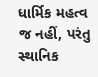ધાર્મિક મહત્વ જ નહીં, પરંતુ સ્થાનિક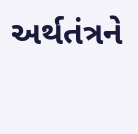અર્થતંત્રને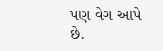પણ વેગ આપે છે.